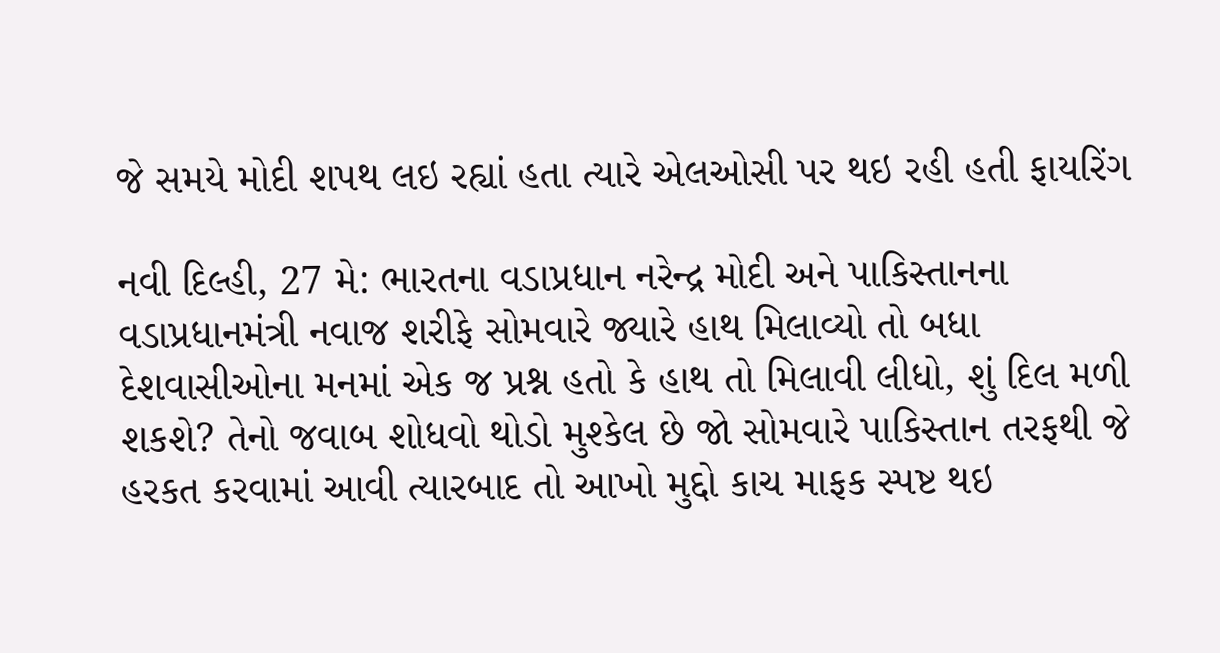જે સમયે મોદી શપથ લઇ રહ્યાં હતા ત્યારે એલઓસી પર થઇ રહી હતી ફાયરિંગ

નવી દિલ્હી, 27 મે: ભારતના વડાપ્રધાન નરેન્દ્ર મોદી અને પાકિસ્તાનના વડાપ્રધાનમંત્રી નવાજ શરીફે સોમવારે જ્યારે હાથ મિલાવ્યો તો બધા દેશવાસીઓના મનમાં એક જ પ્રશ્ન હતો કે હાથ તો મિલાવી લીધો, શું દિલ મળી શકશે? તેનો જવાબ શોધવો થોડો મુશ્કેલ છે જો સોમવારે પાકિસ્તાન તરફથી જે હરકત કરવામાં આવી ત્યારબાદ તો આખો મુદ્દો કાચ માફક સ્પષ્ટ થઇ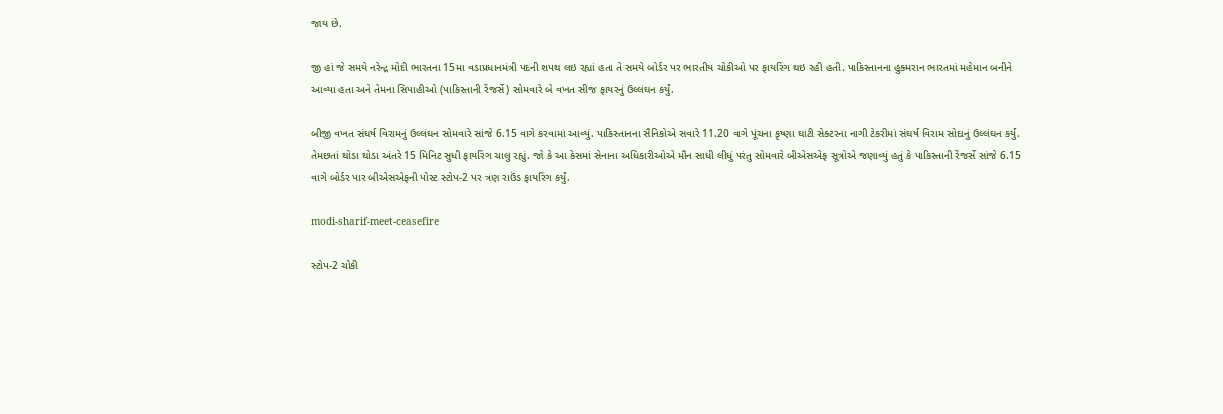જાય છે.

જી હાં જે સમયે નરેન્દ્ર મોદી ભારતના 15મા વડાપ્રધાનમંત્રી પદની શપથ લઇ રહ્યાં હતા તે સમયે બોર્ડર પર ભારતીય ચોકીઓ પર ફાયરિંગ થઇ રહી હતી. પાકિસ્તાનના હુક્મરાન ભારતમાં મહેમાન બનીને આવ્યા હતા અને તેમના સિપાહીઓ (પાકિસ્તાની રેંજર્સે) સોમવારે બે વખત સીજ ફાયરનું ઉલ્લંઘન કર્યું.

બીજી વખત સંઘર્ષ વિરામનું ઉલ્લંઘન સોમવારે સાંજે 6.15 વાગે કરવામાં આવ્યું. પાકિસ્તાનના સૈનિકોએ સવારે 11.20 વાગે પૂંચના કૃષ્ણા ઘાટી સેક્ટરના નાગી ટેકરીમાં સંઘર્ષ વિરામ સોદાનું ઉલ્લંઘન કર્યું. તેમછતાં થોડા થોડા અંતરે 15 મિનિટ સુધી ફાયરિંગ ચાલુ રહ્યું. જો કે આ કેસમાં સેનાના અધિકારીઓએ મૌન સાધી લીધું પરંતુ સોમવારે બીએસએફ સૂત્રોએ જણાવ્યું હતું કે પાકિસ્તાની રેંજર્સે સાંજે 6.15 વાગે બોર્ડર પાર બીએસએફની પોસ્ટ સ્ટોપ-2 પર ત્રણ રાઉંડ ફાયરિંગ કર્યું.

modi-sharif-meet-ceasefire

સ્ટોપ-2 ચોકી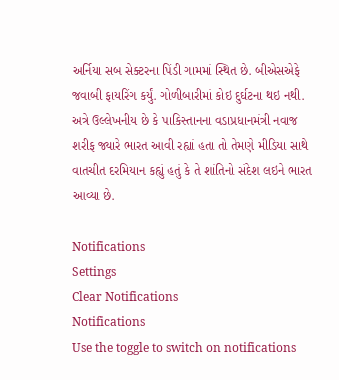અર્નિયા સબ સેક્ટરના પિંડી ગામમાં સ્થિત છે. બીએસએફે જવાબી ફાયરિંગ કર્યું. ગોળીબારીમાં કોઇ દુર્ઘટના થઇ નથી. અત્રે ઉલ્લેખનીય છે કે પાકિસ્તાનના વડાપ્રધાનમંત્રી નવાજ શરીફ જ્યારે ભારત આવી રહ્યાં હતા તો તેમણે મીડિયા સાથે વાતચીત દરમિયાન કહ્યું હતું કે તે શાંતિનો સંદેશ લઇને ભારત આવ્યા છે.

Notifications
Settings
Clear Notifications
Notifications
Use the toggle to switch on notifications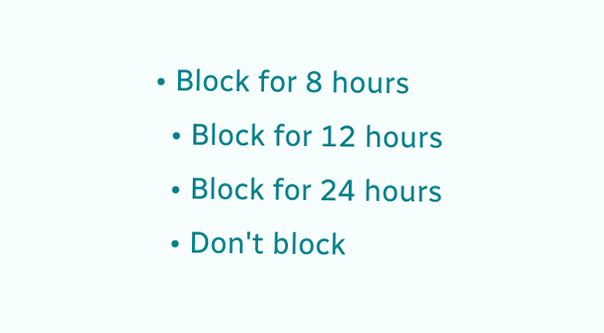• Block for 8 hours
  • Block for 12 hours
  • Block for 24 hours
  • Don't block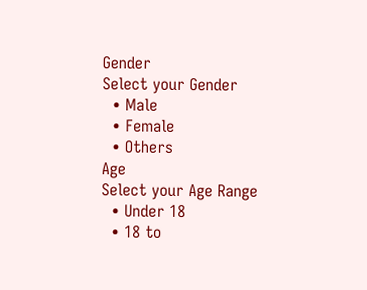Gender
Select your Gender
  • Male
  • Female
  • Others
Age
Select your Age Range
  • Under 18
  • 18 to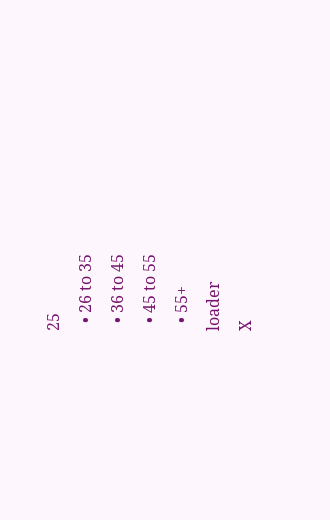25
  • 26 to 35
  • 36 to 45
  • 45 to 55
  • 55+
loader
X